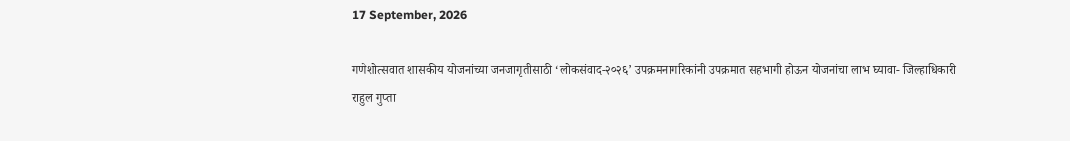17 September, 2026

गणेशोत्सवात शासकीय योजनांच्या जनजागृतीसाठी ‘लोकसंवाद-२०२६’ उपक्रमनागरिकांनी उपक्रमात सहभागी होऊन योजनांचा लाभ घ्यावा- जिल्हाधिकारी राहुल गुप्ता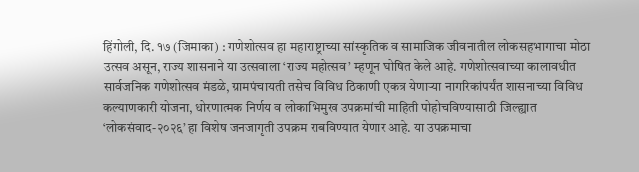हिंगोली, दि. १७ (जिमाका) : गणेशोत्सव हा महाराष्ट्राच्या सांस्कृतिक व सामाजिक जीवनातील लोकसहभागाचा मोठा उत्सव असून, राज्य शासनाने या उत्सवाला ‘राज्य महोत्सव’ म्हणून घोषित केले आहे. गणेशोत्सवाच्या कालावधीत सार्वजनिक गणेशोत्सव मंडळे, ग्रामपंचायती तसेच विविध ठिकाणी एकत्र येणाऱ्या नागरिकांपर्यंत शासनाच्या विविध कल्याणकारी योजना, धोरणात्मक निर्णय व लोकाभिमुख उपक्रमांची माहिती पोहोचविण्यासाठी जिल्ह्यात ‘लोकसंवाद-२०२६’ हा विशेष जनजागृती उपक्रम राबविण्यात येणार आहे. या उपक्रमाचा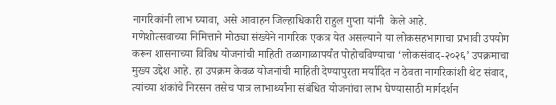नागरिकांनी लाभ घ्यावा, असे आवाहन जिल्हाधिकारी राहुल गुप्ता यांनी  केले आहे.
गणेशोत्सवाच्या निमित्ताने मोठ्या संख्येने नागरिक एकत्र येत असल्याने या लोकसहभागाचा प्रभावी उपयोग करून शासनाच्या विविध योजनांची माहिती तळागाळापर्यंत पोहोचविण्याचा ‘लोकसंवाद-२०२६’ उपक्रमाचा मुख्य उद्देश आहे. हा उपक्रम केवळ योजनांची माहिती देण्यापुरता मर्यादित न ठेवता नागरिकांशी थेट संवाद, त्यांच्या शंकांचे निरसन तसेच पात्र लाभार्थ्यांना संबंधित योजनांचा लाभ घेण्यासाठी मार्गदर्शन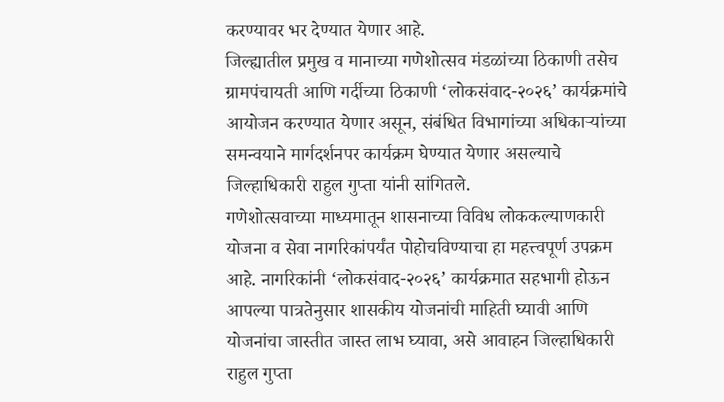करण्यावर भर देण्यात येणार आहे.
जिल्ह्यातील प्रमुख व मानाच्या गणेशोत्सव मंडळांच्या ठिकाणी तसेच ग्रामपंचायती आणि गर्दीच्या ठिकाणी ‘लोकसंवाद-२०२६’ कार्यक्रमांचे आयोजन करण्यात येणार असून, संबंधित विभागांच्या अधिकाऱ्यांच्या समन्वयाने मार्गदर्शनपर कार्यक्रम घेण्यात येणार असल्याचे जिल्हाधिकारी राहुल गुप्ता यांनी सांगितले.
गणेशोत्सवाच्या माध्यमातून शासनाच्या विविध लोककल्याणकारी योजना व सेवा नागरिकांपर्यंत पोहोचविण्याचा हा महत्त्वपूर्ण उपक्रम आहे. नागरिकांनी ‘लोकसंवाद-२०२६’ कार्यक्रमात सहभागी होऊन आपल्या पात्रतेनुसार शासकीय योजनांची माहिती घ्यावी आणि योजनांचा जास्तीत जास्त लाभ घ्यावा, असे आवाहन जिल्हाधिकारी राहुल गुप्ता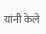यांनी केले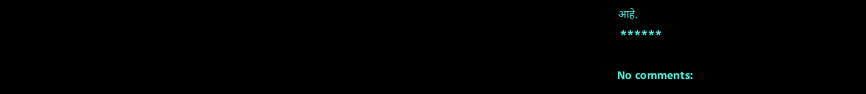आहे.
 ******

No comments: